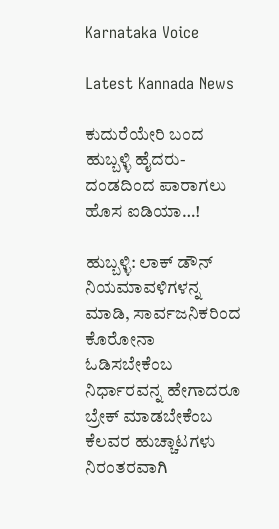Karnataka Voice

Latest Kannada News

ಕುದುರೆಯೇರಿ ಬಂದ ಹುಬ್ಬಳ್ಳಿ ಹೈದರು- ದಂಡದಿಂದ ಪಾರಾಗಲು ಹೊಸ ಐಡಿಯಾ…!

ಹುಬ್ಬಳ್ಳಿ: ಲಾಕ್ ಡೌನ್ ನಿಯಮಾವಳಿಗಳನ್ನ ಮಾಡಿ, ಸಾರ್ವಜನಿಕರಿಂದ ಕೊರೋನಾ ಓಡಿಸಬೇಕೆಂಬ ನಿರ್ಧಾರವನ್ನ ಹೇಗಾದರೂ ಬ್ರೇಕ್ ಮಾಡಬೇಕೆಂಬ ಕೆಲವರ ಹುಚ್ಚಾಟಗಳು ನಿರಂತರವಾಗಿ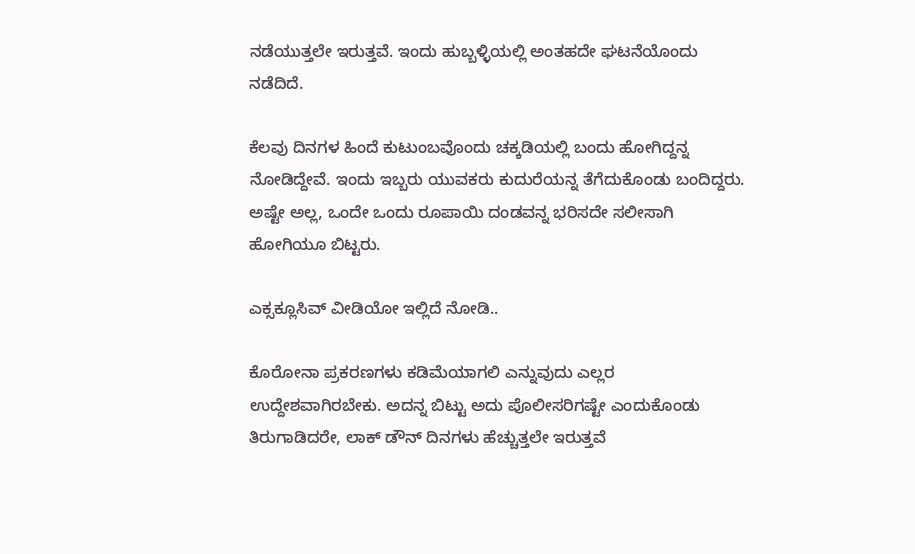ನಡೆಯುತ್ತಲೇ ಇರುತ್ತವೆ. ಇಂದು ಹುಬ್ಬಳ್ಳಿಯಲ್ಲಿ ಅಂತಹದೇ ಘಟನೆಯೊಂದು ನಡೆದಿದೆ.

ಕೆಲವು ದಿನಗಳ ಹಿಂದೆ ಕುಟುಂಬವೊಂದು ಚಕ್ಕಡಿಯಲ್ಲಿ ಬಂದು ಹೋಗಿದ್ದನ್ನ ನೋಡಿದ್ದೇವೆ. ಇಂದು ಇಬ್ಬರು ಯುವಕರು ಕುದುರೆಯನ್ನ ತೆಗೆದುಕೊಂಡು ಬಂದಿದ್ದರು. ಅಷ್ಟೇ ಅಲ್ಲ, ಒಂದೇ ಒಂದು ರೂಪಾಯಿ ದಂಡವನ್ನ ಭರಿಸದೇ ಸಲೀಸಾಗಿ ಹೋಗಿಯೂ ಬಿಟ್ಟರು.

ಎಕ್ಸಕ್ಲೂಸಿವ್ ವೀಡಿಯೋ ಇಲ್ಲಿದೆ ನೋಡಿ..

ಕೊರೋನಾ ಪ್ರಕರಣಗಳು ಕಡಿಮೆಯಾಗಲಿ ಎನ್ನುವುದು ಎಲ್ಲರ ಉದ್ದೇಶವಾಗಿರಬೇಕು. ಅದನ್ನ ಬಿಟ್ಟು ಅದು ಪೊಲೀಸರಿಗಷ್ಟೇ ಎಂದುಕೊಂಡು ತಿರುಗಾಡಿದರೇ, ಲಾಕ್ ಡೌನ್ ದಿನಗಳು ಹೆಚ್ಚುತ್ತಲೇ ಇರುತ್ತವೆ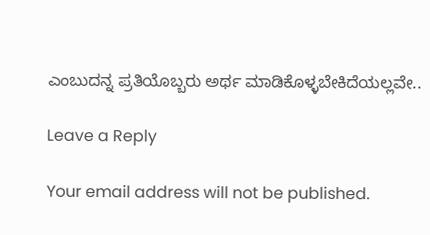ಎಂಬುದನ್ನ ಪ್ರತಿಯೊಬ್ಬರು ಅರ್ಥ ಮಾಡಿಕೊಳ್ಳಬೇಕಿದೆಯಲ್ಲವೇ..

Leave a Reply

Your email address will not be published.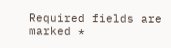Required fields are marked *